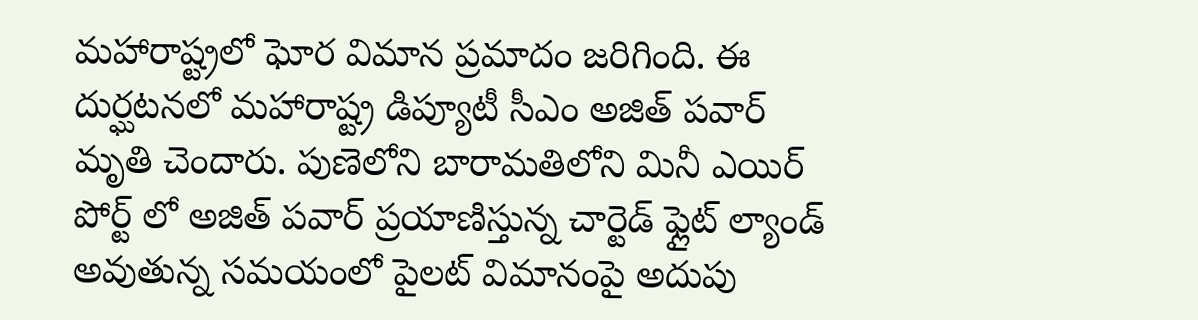మహారాష్ట్రలో ఘోర విమాన ప్రమాదం జరిగింది. ఈ దుర్ఘటనలో మహారాష్ట్ర డిప్యూటీ సీఎం అజిత్ పవార్ మృతి చెందారు. పుణెలోని బారామతిలోని మినీ ఎయిర్ పోర్ట్ లో అజిత్ పవార్ ప్రయాణిస్తున్న చార్టెడ్ ఫ్లైట్ ల్యాండ్ అవుతున్న సమయంలో పైలట్ విమానంపై అదుపు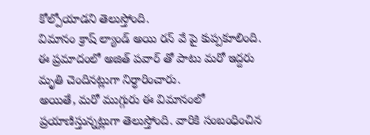కోల్పోయాడని తెలుస్తోంది.
విమానం క్రాష్ ల్యాండ్ అయి రన్ వే పై కుప్పకూలింది. ఈ ప్రమాదంలో అజిత్ పవార్ తో పాటు మరో ఇద్దరు మృతి చెందినట్లుగా నిర్ధారించారు.
అయితే, మరో ముగ్గురు ఈ విమానంలో ప్రయాణిస్తున్నట్లుగా తెలుస్తోంది. వారికి సంబంధించిన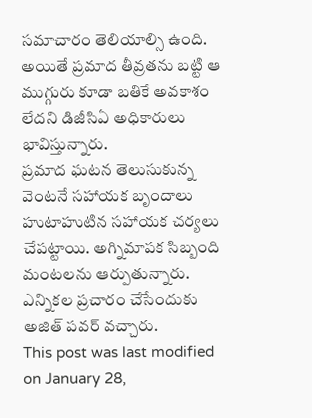సమాచారం తెలియాల్సి ఉంది. అయితే ప్రమాద తీవ్రతను బట్టి ఆ ముగ్గురు కూడా బతికే అవకాశం లేదని డిజీసిఏ అధికారులు భావిస్తున్నారు.
ప్రమాద ఘటన తెలుసుకున్న వెంటనే సహాయక బృందాలు హుటాహుటిన సహాయక చర్యలు చేపట్టాయి. అగ్నిమాపక సిబ్బంది మంటలను ఆర్పుతున్నారు. ఎన్నికల ప్రచారం చేసేందుకు అజిత్ పవర్ వచ్చారు.
This post was last modified on January 28,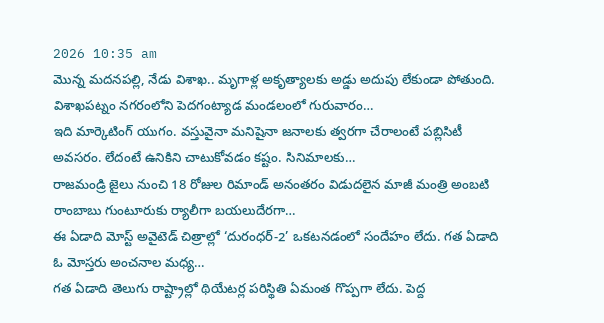2026 10:35 am
మొన్న మదనపల్లి, నేడు విశాఖ.. మృగాళ్ల అకృత్యాలకు అడ్డు అదుపు లేకుండా పోతుంది. విశాఖపట్నం నగరంలోని పెదగంట్యాడ మండలంలో గురువారం…
ఇది మార్కెటింగ్ యుగం. వస్తువైనా మనిషైనా జనాలకు త్వరగా చేరాలంటే పబ్లిసిటీ అవసరం. లేదంటే ఉనికిని చాటుకోవడం కష్టం. సినిమాలకు…
రాజమండ్రి జైలు నుంచి 18 రోజుల రిమాండ్ అనంతరం విడుదలైన మాజీ మంత్రి అంబటి రాంబాబు గుంటూరుకు ర్యాలీగా బయలుదేరగా…
ఈ ఏడాది మోస్ట్ అవైటెడ్ చిత్రాల్లో ‘దురంధర్-2’ ఒకటనడంలో సందేహం లేదు. గత ఏడాది ఓ మోస్తరు అంచనాల మధ్య…
గత ఏడాది తెలుగు రాష్ట్రాల్లో థియేటర్ల పరిస్థితి ఏమంత గొప్పగా లేదు. పెద్ద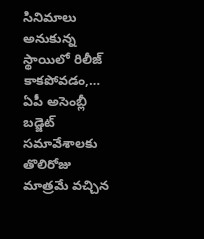సినిమాలు అనుకున్న స్థాయిలో రిలీజ్ కాకపోవడం,…
ఏపీ అసెంబ్లీ బడ్జెట్ సమావేశాలకు తొలిరోజు మాత్రమే వచ్చిన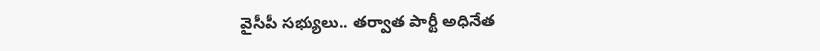వైసీపీ సభ్యులు.. తర్వాత పార్టీ అధినేత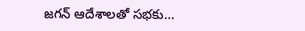జగన్ ఆదేశాలతో సభకు…